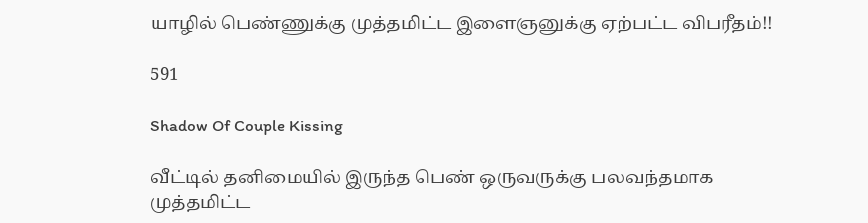யாழில் பெண்ணுக்கு முத்தமிட்ட இளைஞனுக்கு ஏற்பட்ட விபரீதம்!!

591

Shadow Of Couple Kissing

வீட்டில் தனிமையில் இருந்த பெண் ஒருவருக்கு பலவந்தமாக முத்தமிட்ட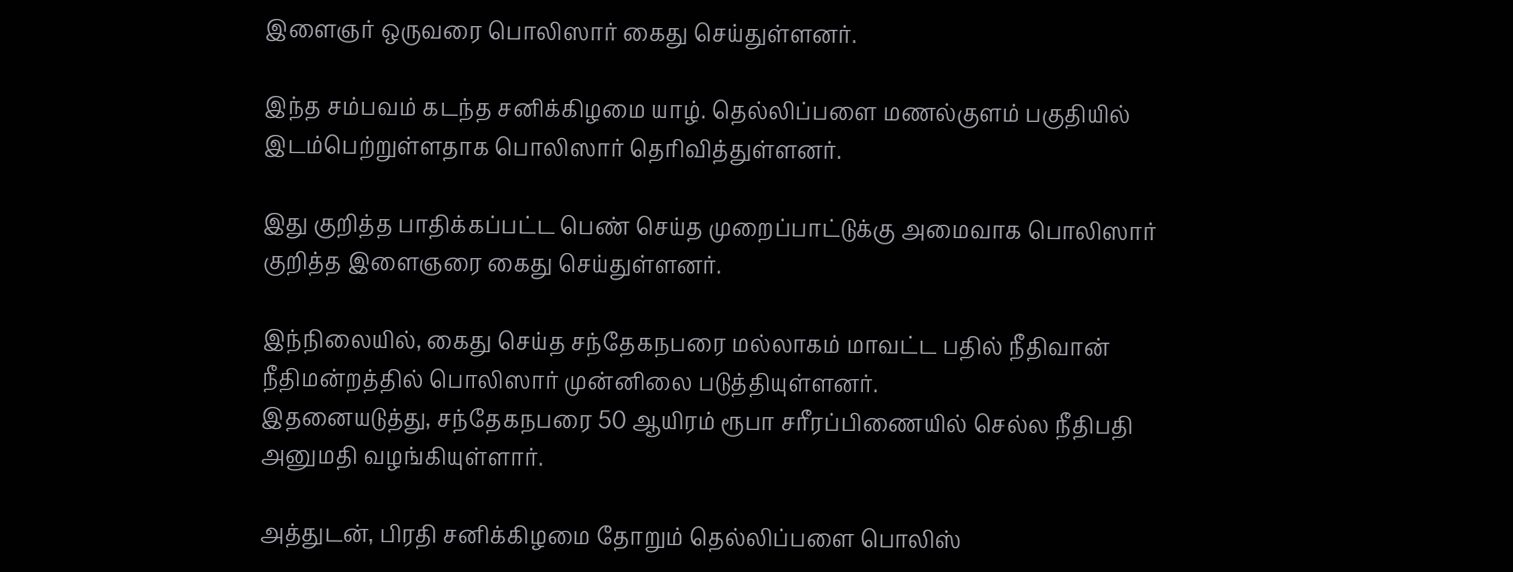இளைஞர் ஒருவரை பொலிஸார் கைது செய்துள்ளனர்.

இந்த சம்பவம் கடந்த சனிக்கிழமை யாழ். தெல்லிப்பளை மணல்குளம் பகுதியில் இடம்பெற்றுள்ளதாக பொலிஸார் தெரிவித்துள்ளனர்.

இது குறித்த பாதிக்கப்பட்ட பெண் செய்த முறைப்பாட்டுக்கு அமைவாக பொலிஸார் குறித்த இளைஞரை கைது செய்துள்ளனர்.

இந்நிலையில், கைது செய்த சந்தேகநபரை மல்லாகம் மாவட்ட பதில் நீதிவான் நீதிமன்றத்தில் பொலிஸார் முன்னிலை படுத்தியுள்ளனர்.
இதனையடுத்து, சந்தேகநபரை 50 ஆயிரம் ரூபா சரீரப்பிணையில் செல்ல நீதிபதி அனுமதி வழங்கியுள்ளார்.

அத்துடன், பிரதி சனிக்கிழமை தோறும் தெல்லிப்பளை பொலிஸ்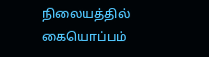நிலையத்தில் கையொப்பம்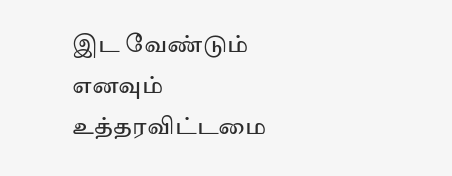இட வேண்டும் எனவும் உத்தரவிட்டமை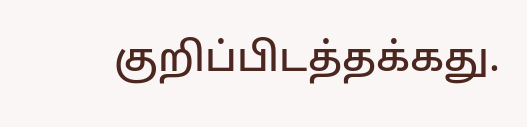குறிப்பிடத்தக்கது.